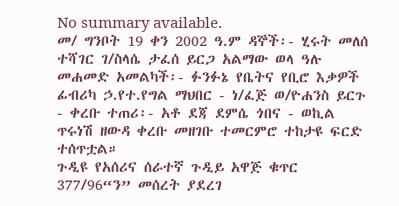No summary available.
መ/ ግንቦት 19 ቀን 2002 ዓ.ም ዳኞች፡- ሂሩት መለሰ ተሻገር ገ/ስላሴ ታፈሰ ይርጋ አልማው ወላ ዓሉ መሐመድ አመልካች፡- ፉንፉኔ የቤትና የቢሮ እቃዎች ፊብሪካ ኃ.የተ.የግል ማህበር - ነ/ፈጅ ወ/ዮሐንስ ይርጉ - ቀረቡ ተጠሪ፡- አቶ ደጃ ደምሴ ጎበና - ወኪል ጥሩነሽ ዘውዳ ቀረቡ መዘገቡ ተመርምሮ ተከታዩ ፍርድ ተሰጥቷል።
ጉዲዩ የአሰሪና ሰራተኛ ጉዲይ አዋጅ ቁጥር 377/96“ን” መሰረት ያደረገ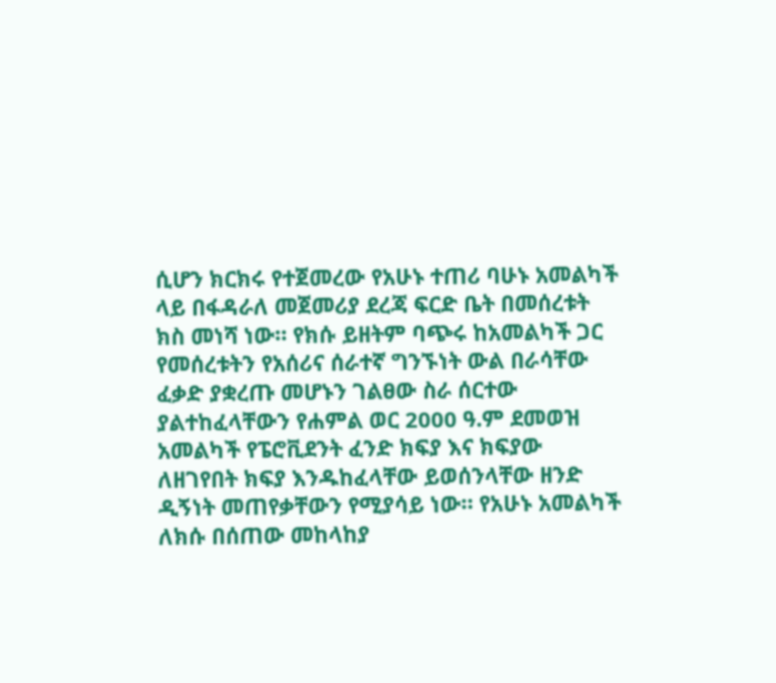ሲሆን ክርክሩ የተጀመረው የአሁኑ ተጠሪ ባሁኑ አመልካች ላይ በፋዳራለ መጀመሪያ ደረጃ ፍርድ ቤት በመሰረቱት ክስ መነሻ ነው። የክሱ ይዘትም ባጭሩ ከአመልካች ጋር የመሰረቱትን የአሰሪና ሰራተኛ ግንኙነት ውል በራሳቸው ፈቃድ ያቋረጡ መሆኑን ገልፀው ስራ ሰርተው ያልተከፈላቸውን የሐምል ወር 2000 ዓ.ም ደመወዝ አመልካች የፔሮቪደንት ፈንድ ክፍያ እና ክፍያው ለዘገየበት ክፍያ እንዱከፈላቸው ይወሰንላቸው ዘንድ ዲኝነት መጠየቃቸውን የሚያሳይ ነው። የአሁኑ አመልካች ለክሱ በሰጠው መከላከያ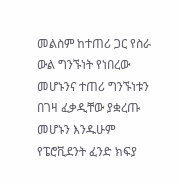መልስም ከተጠሪ ጋር የስራ ውል ግንኙነት የነበረው መሆኑንና ተጠሪ ግንኙነቱን በገዛ ፈቃዲቸው ያቋረጡ መሆኑን እንዱሁም የፔሮቪደንት ፈንድ ክፍያ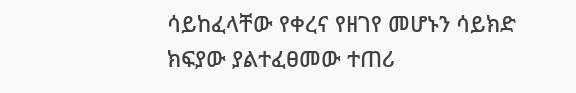ሳይከፈላቸው የቀረና የዘገየ መሆኑን ሳይክድ ክፍያው ያልተፈፀመው ተጠሪ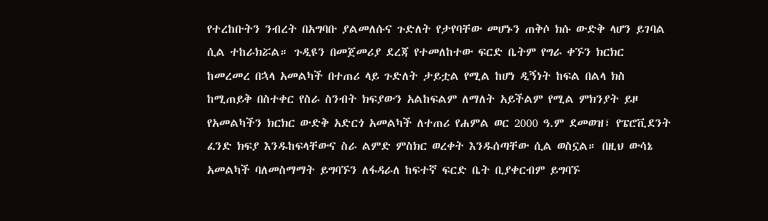የተረከቡትን ንብረት በአግባቡ ያልመለሱና ጉድለት የታየባቸው መሆኑን ጠቅሶ ክሱ ውድቅ ላሆን ይገባል ሲል ተከራክሯል። ጉዲዩን በመጀመሪያ ደረጃ የተመለከተው ፍርድ ቤትም የግራ ቀኙን ክርክር ከመረመረ በኋላ አመልካች በተጠሪ ላይ ጉድለት ታይቷል የሚል ከሆነ ዲኝነት ከፍል በልላ ክስ ከሚጠይቅ በስተቀር የስራ ስንብት ክፍያውን አልከፍልም ለማለት አይችልም የሚል ምክንያት ይዞ የአመልካችን ክርክር ውድቅ አድርጎ አመልካች ለተጠሪ የሐምል ወር 2000 ዓ.ም ደመወዝ፣ የፔሮቪደንት ፈንድ ክፍያ እንዱከፍላቸውና ስራ ልምድ ምስክር ወረቀት እንዱሰጣቸው ሲል ወስኗል። በዚህ ውሳኔ አመልካች ባለመስማማት ይግባኙን ለፋዳራለ ከፍተኛ ፍርድ ቤት ቢያቀርብም ይግባኙ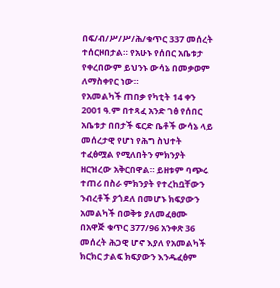በፍ/ብ/ሥ/ሥ/ሕ/ቁጥር 337 መሰረት ተሰርዞበታል። የአሁኑ የሰበር አቤቱታ የቀረበውም ይህንኑ ውሳኔ በመቃወም ለማስቀየር ነው።
የአመልካች ጠበቃ የካቲት 14 ቀን 2001 ዓ.ም በተጻፈ አንድ ገፅ የሰበር አቤቱታ በበታች ፍርድ ቤቶች ውሳኔ ላይ መሰረታዊ የሆነ የሕግ ስህተት ተፈፅሟል የሚለበትን ምክንያት ዘርዝረው አቅርበዋል። ይዘቱም ባጭሩ ተጠሪ በስራ ምክንያት የተረከቧቸውን ንብረቶች ያጎደለ በመሆኑ ክፍያውን አመልካች በወቅቱ ያለመፈፀሙ በአዋጅ ቁጥር 377/96 አንቀጽ 36 መሰረት ሕጋዊ ሆኖ እያለ የአመልካች ክርክር ታልፍ ክፍያውን እንዱፈፅም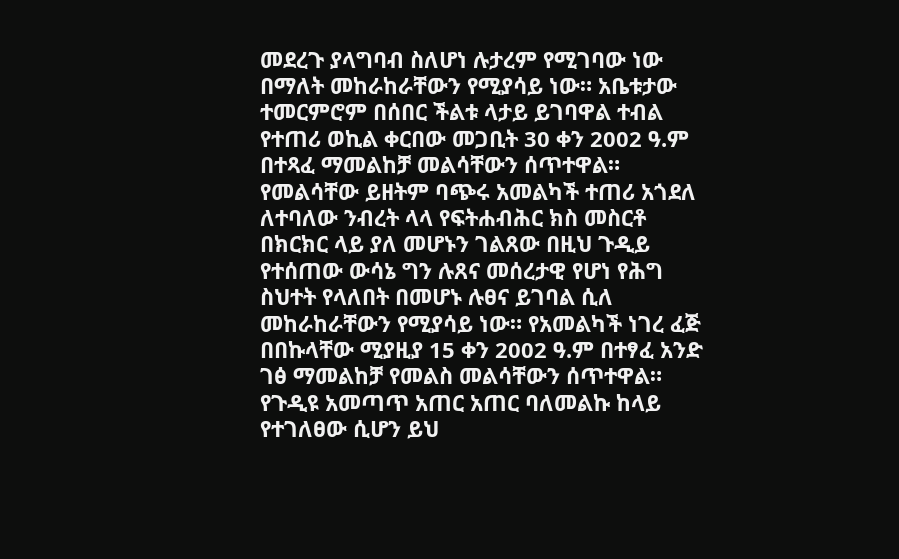መደረጉ ያላግባብ ስለሆነ ሉታረም የሚገባው ነው በማለት መከራከራቸውን የሚያሳይ ነው። አቤቱታው ተመርምሮም በሰበር ችልቱ ላታይ ይገባዋል ተብል የተጠሪ ወኪል ቀርበው መጋቢት 30 ቀን 2002 ዓ.ም በተጻፈ ማመልከቻ መልሳቸውን ሰጥተዋል። የመልሳቸው ይዘትም ባጭሩ አመልካች ተጠሪ አጎደለ ለተባለው ንብረት ላላ የፍትሐብሕር ክስ መስርቶ በክርክር ላይ ያለ መሆኑን ገልጸው በዚህ ጉዲይ የተሰጠው ውሳኔ ግን ሉጸና መሰረታዊ የሆነ የሕግ ስህተት የላለበት በመሆኑ ሉፀና ይገባል ሲለ መከራከራቸውን የሚያሳይ ነው። የአመልካች ነገረ ፈጅ በበኩላቸው ሚያዚያ 15 ቀን 2002 ዓ.ም በተፃፈ አንድ ገፅ ማመልከቻ የመልስ መልሳቸውን ሰጥተዋል።
የጉዲዩ አመጣጥ አጠር አጠር ባለመልኩ ከላይ የተገለፀው ሲሆን ይህ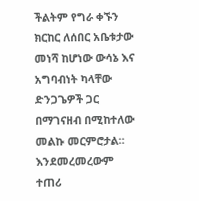ችልትም የግራ ቀኙን ክርከር ለሰበር አቤቱታው መነሻ ከሆነው ውሳኔ እና አግባብነት ካላቸው ድንጋጌዎች ጋር በማገናዘብ በሚከተለው መልኩ መርምሮታል።
እንደመረመረውም ተጠሪ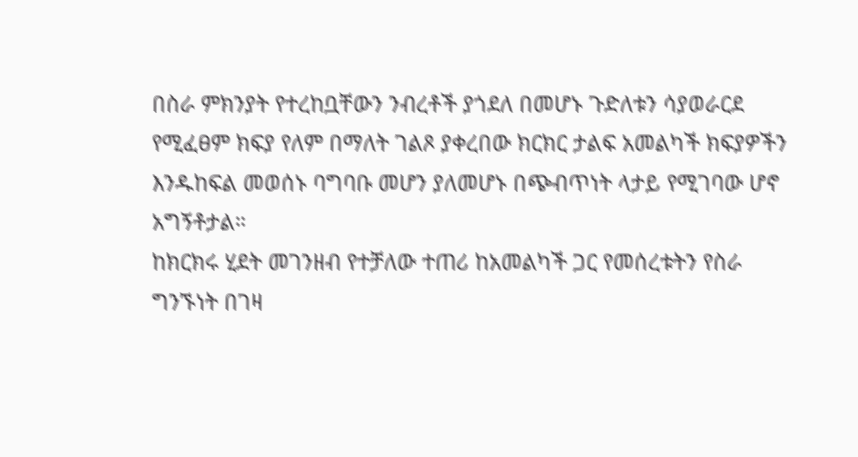በስራ ምክንያት የተረከቧቸውን ንብረቶች ያጎደለ በመሆኑ ጉድለቱን ሳያወራርደ የሚፈፀም ክፍያ የለም በማለት ገልጾ ያቀረበው ክርክር ታልፍ አመልካች ክፍያዎችን እንዱከፍል መወሰኑ ባግባቡ መሆን ያለመሆኑ በጭብጥነት ላታይ የሚገባው ሆኖ አግኝቶታል።
ከክርክሩ ሂደት መገንዘብ የተቻለው ተጠሪ ከአመልካች ጋር የመሰረቱትን የስራ ግንኙነት በገዛ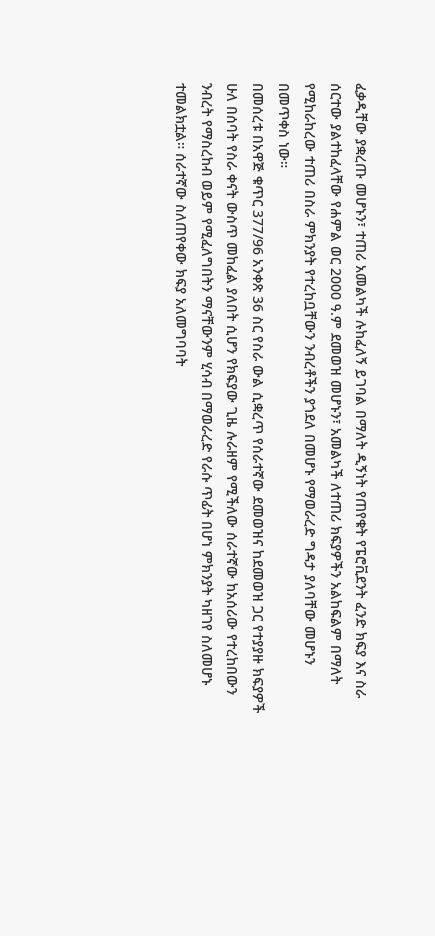ፈቃዲቸው ያቋረጡ መሆኑን፣ ተጠሪ አመልካች ሉከፈለኝ ይገባል በማለት ዲኝነት የጠየቁት የፔሮቪደንት ፈንድ ክፍያ እና ስራ ሰርተው ያልተከፈላቸው የሐምል ወር 2000 ዓ.ም ደመወዝ መሆኑን፣ አመልካች ለተጠሪ ክፍያዎችን አልከፍልም በማለት የሚከራከረው ተጠሪ በስራ ምክንያት የተረከቧቸውን ንብረቶችን ያጎደለ በመሆኑ የማወራረድ ግዳታ ያለባቸው መሆኑን በመጥቀስ ነው።
በመሰረቱ በአዋጅ ቁጥር 377/96 አንቀጽ 36 ስር የስራ ውል ሲቋረጥ የሰራተኛው ደመወዝና ከደመወዝ ጋር የተያያዙ ክፍያዎች ሁለ በሰባት የስራ ቀናት ውስጥ መከፈል ያለበት ሲሆን የክፍያው ጊዜ ሉራዘም የሚችለው ሰራተኛው ከአሰሪው የተረከበውን ንብረት የማስረከብ ወይም የሚፈለግበትን ማናቸውንም ሂሳብ በማወራረድ የራሱ ጥፊት በሆነ ምክንያት ካዘገየ ስለመሆኑ ተመልክቷል። ሰራተኛው ስለጠየቀው ክፍያ አለመግባባት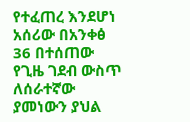የተፈጠረ እንደሆነ አሰሪው በአንቀፅ 36 በተሰጠው የጊዜ ገደብ ውስጥ ለሰራተኛው ያመነውን ያህል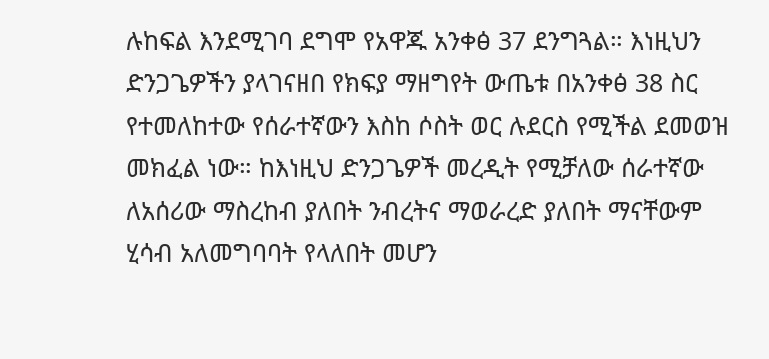ሉከፍል እንደሚገባ ደግሞ የአዋጁ አንቀፅ 37 ደንግጓል። እነዚህን ድንጋጌዎችን ያላገናዘበ የክፍያ ማዘግየት ውጤቱ በአንቀፅ 38 ስር የተመለከተው የሰራተኛውን እስከ ሶስት ወር ሉደርስ የሚችል ደመወዝ መክፈል ነው። ከእነዚህ ድንጋጌዎች መረዲት የሚቻለው ሰራተኛው ለአሰሪው ማስረከብ ያለበት ንብረትና ማወራረድ ያለበት ማናቸውም ሂሳብ አለመግባባት የላለበት መሆን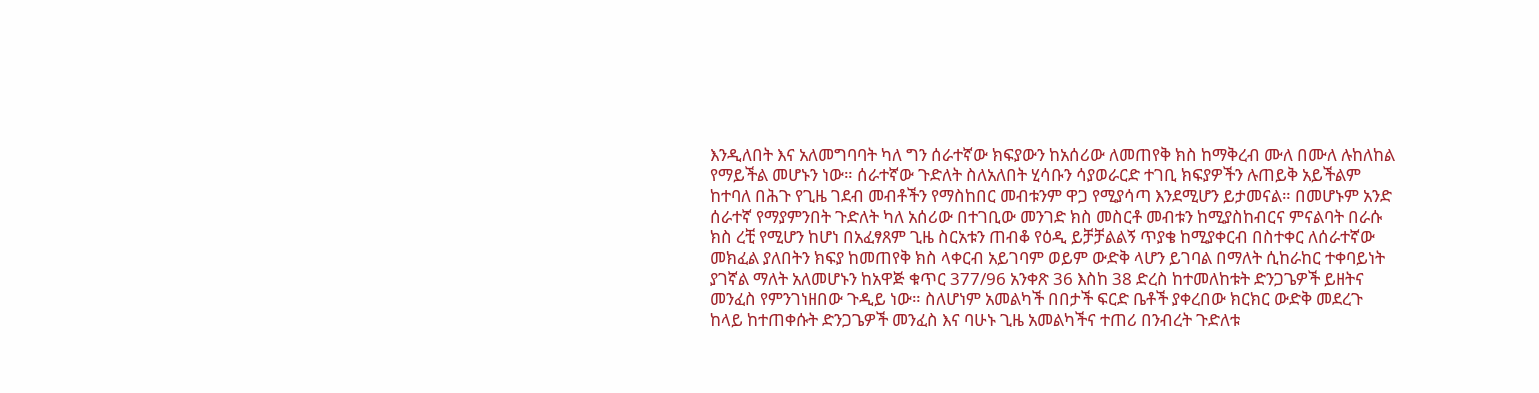እንዲለበት እና አለመግባባት ካለ ግን ሰራተኛው ክፍያውን ከአሰሪው ለመጠየቅ ክስ ከማቅረብ ሙለ በሙለ ሉከለከል የማይችል መሆኑን ነው። ሰራተኛው ጉድለት ስለአለበት ሂሳቡን ሳያወራርድ ተገቢ ክፍያዎችን ሉጠይቅ አይችልም ከተባለ በሕጉ የጊዜ ገደብ መብቶችን የማስከበር መብቱንም ዋጋ የሚያሳጣ እንደሚሆን ይታመናል። በመሆኑም አንድ ሰራተኛ የማያምንበት ጉድለት ካለ አሰሪው በተገቢው መንገድ ክስ መስርቶ መብቱን ከሚያስከብርና ምናልባት በራሱ ክስ ረቺ የሚሆን ከሆነ በአፈፃጸም ጊዜ ስርአቱን ጠብቆ የዕዲ ይቻቻልልኝ ጥያቄ ከሚያቀርብ በስተቀር ለሰራተኛው መክፈል ያለበትን ክፍያ ከመጠየቅ ክስ ላቀርብ አይገባም ወይም ውድቅ ላሆን ይገባል በማለት ሲከራከር ተቀባይነት ያገኛል ማለት አለመሆኑን ከአዋጅ ቁጥር 377/96 አንቀጽ 36 እስከ 38 ድረስ ከተመለከቱት ድንጋጌዎች ይዘትና መንፈስ የምንገነዘበው ጉዲይ ነው። ስለሆነም አመልካች በበታች ፍርድ ቤቶች ያቀረበው ክርክር ውድቅ መደረጉ ከላይ ከተጠቀሱት ድንጋጌዎች መንፈስ እና ባሁኑ ጊዜ አመልካችና ተጠሪ በንብረት ጉድለቱ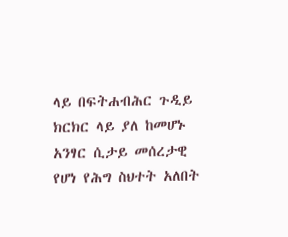ላይ በፍትሐብሕር ጉዲይ ክርክር ላይ ያለ ከመሆኑ አንፃር ሲታይ መሰረታዊ የሆነ የሕግ ስህተት አለበት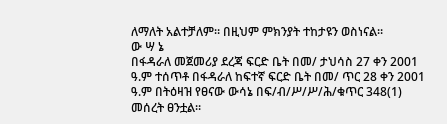ለማለት አልተቻለም። በዚህም ምክንያት ተከታዩን ወስነናል።
ው ሣ ኔ
በፋዳራለ መጀመሪያ ደረጃ ፍርድ ቤት በመ/ ታህሳስ 27 ቀን 2001 ዓ.ም ተሰጥቶ በፋዳራለ ከፍተኛ ፍርድ ቤት በመ/ ጥር 28 ቀን 2001 ዓ.ም በትዕዛዝ የፀናው ውሳኔ በፍ/ብ/ሥ/ሥ/ሕ/ቁጥር 348(1) መሰረት ፀንቷል።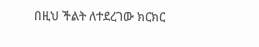በዚህ ችልት ለተደረገው ክርክር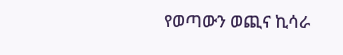የወጣውን ወጪና ኪሳራ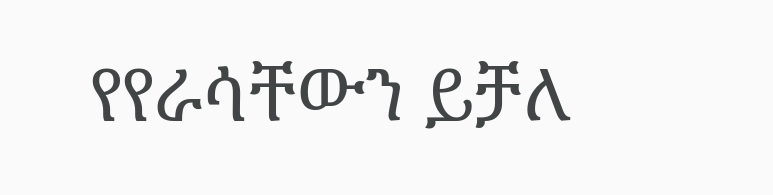የየራሳቸውን ይቻለ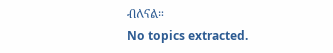ብለናል።
No topics extracted.